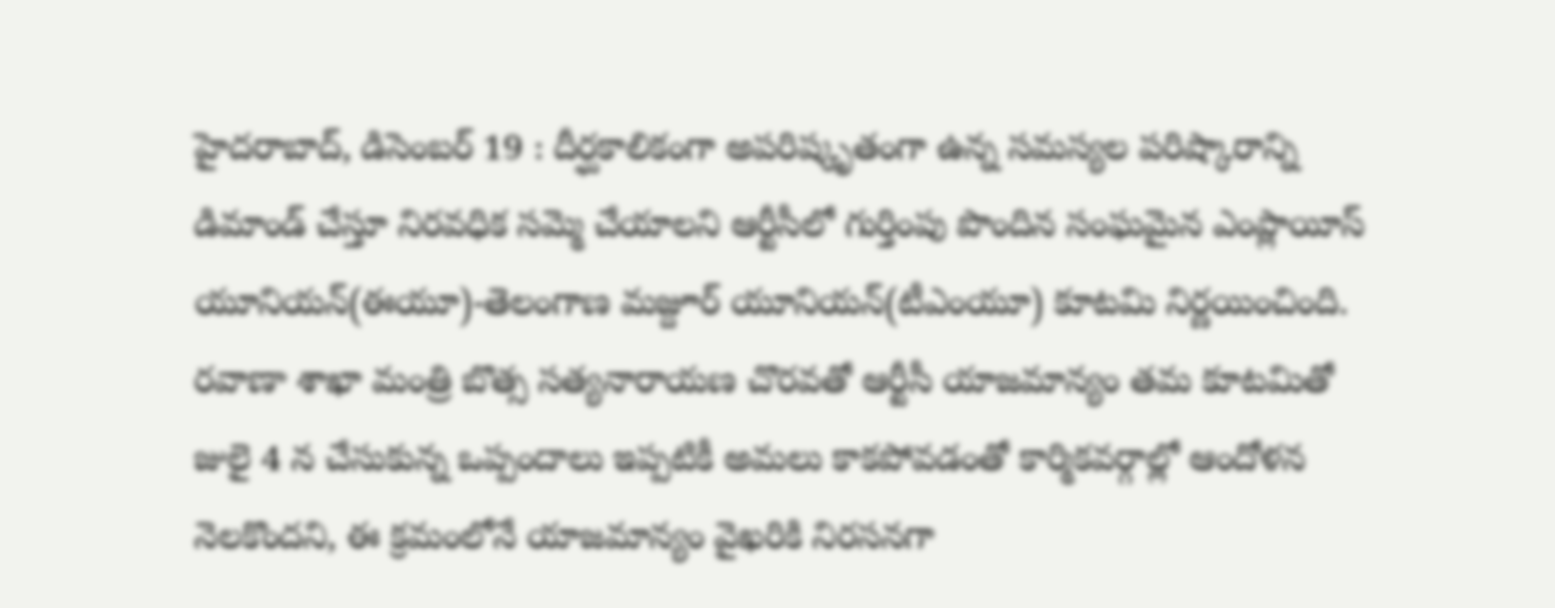హైదరాబాద్, డిసెంబర్ 19 : దీర్ఘకాలికంగా అపరిష్కృతంగా ఉన్న సమస్యల పరిష్కారాన్ని డిమాండ్ చేస్తూ నిరవధిక సమ్మె చేయాలని ఆర్టీసీలో గుర్తింపు పొందిన సంఘమైన ఎంప్లాయీస్ యూనియన్(ఈయూ)-తెలంగాణ మజ్దూర్ యూనియన్(టీఎంయూ) కూటమి నిర్ణయించింది. రవాణా శాఖా మంత్రి బొత్స సత్యనారాయణ చొరవతో ఆర్టీసీ యాజమాన్యం తమ కూటమితో జులై 4 న చేసుకున్న ఒప్పందాలు ఇప్పటికీ అమలు కాకపోవడంతో కార్మికవర్గాల్లో ఆందోళన నెలకొందని, ఈ క్రమంలోనే యాజమాన్యం వైఖరికి నిరసనగా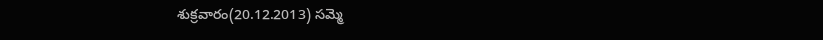శుక్రవారం(20.12.2013) సమ్మె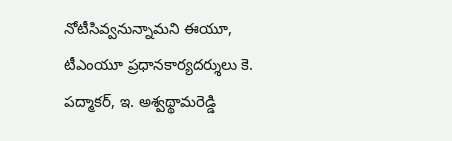నోటీసివ్వనున్నామని ఈయూ, టీఎంయూ ప్రధానకార్యదర్శులు కె. పద్మాకర్, ఇ. అశ్వథ్థామరెడ్డి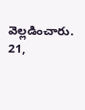వెల్లడించారు.
21,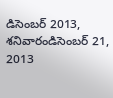డిసెంబర్ 2013, శనివారండిసెంబర్ 21, 2013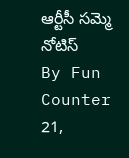ఆర్టీసీ సమ్మె నోటిస్
By Fun Counter
21,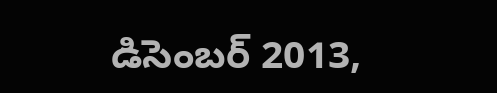డిసెంబర్ 2013,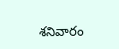శనివారం